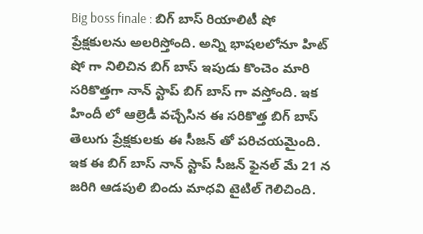Big boss finale : బిగ్ బాస్ రియాలిటీ షో ప్రేక్షకులను అలరిస్తోంది. అన్ని భాషలలోనూ హిట్ షో గా నిలిచిన బిగ్ బాస్ ఇపుడు కొంచెం మారి సరికొత్తగా నాన్ స్టాప్ బిగ్ బాస్ గా వస్తోంది. ఇక హిందీ లో ఆల్రెడీ వచ్చేసిన ఈ సరికొత్త బిగ్ బాస్ తెలుగు ప్రేక్షకులకు ఈ సీజన్ తో పరిచయమైంది. ఇక ఈ బిగ్ బాస్ నాన్ స్టాప్ సీజన్ ఫైనల్ మే 21 న జరిగి ఆడపులి బిందు మాధవి టైటిల్ గెలిచింది.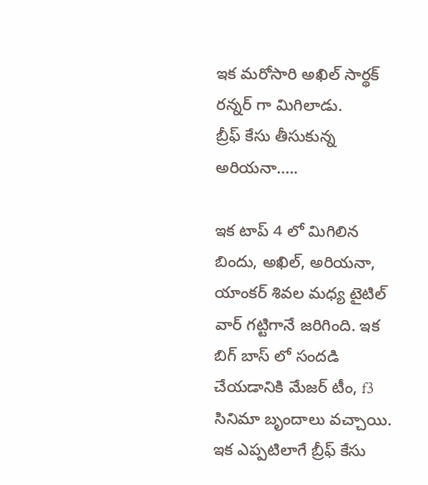ఇక మరోసారి అఖిల్ సార్థక్ రన్నర్ గా మిగిలాడు.
బ్రీఫ్ కేసు తీసుకున్న అరియనా…..

ఇక టాప్ 4 లో మిగిలిన బిందు, అఖిల్, అరియనా, యాంకర్ శివల మధ్య టైటిల్ వార్ గట్టిగానే జరిగింది. ఇక బిగ్ బాస్ లో సందడి చేయడానికి మేజర్ టీం, f3 సినిమా బృందాలు వచ్చాయి. ఇక ఎప్పటిలాగే బ్రీఫ్ కేసు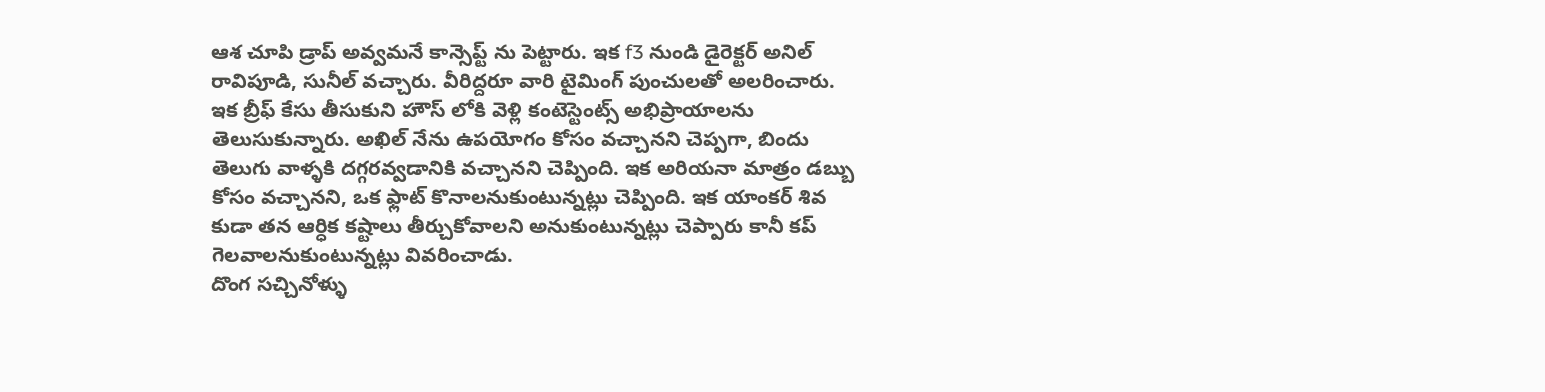ఆశ చూపి డ్రాప్ అవ్వమనే కాన్సెప్ట్ ను పెట్టారు. ఇక f3 నుండి డైరెక్టర్ అనిల్ రావిపూడి, సునీల్ వచ్చారు. వీరిద్దరూ వారి టైమింగ్ పుంచులతో అలరించారు. ఇక బ్రీఫ్ కేసు తీసుకుని హౌస్ లోకి వెళ్లి కంటెస్టెంట్స్ అభిప్రాయాలను తెలుసుకున్నారు. అఖిల్ నేను ఉపయోగం కోసం వచ్చానని చెప్పగా, బిందు తెలుగు వాళ్ళకి దగ్గరవ్వడానికి వచ్చానని చెప్పింది. ఇక అరియనా మాత్రం డబ్బు కోసం వచ్చానని, ఒక ఫ్లాట్ కొనాలనుకుంటున్నట్లు చెప్పింది. ఇక యాంకర్ శివ కుడా తన ఆర్ధిక కష్టాలు తీర్చుకోవాలని అనుకుంటున్నట్లు చెప్పారు కానీ కప్ గెలవాలనుకుంటున్నట్లు వివరించాడు.
దొంగ సచ్చినోళ్ళు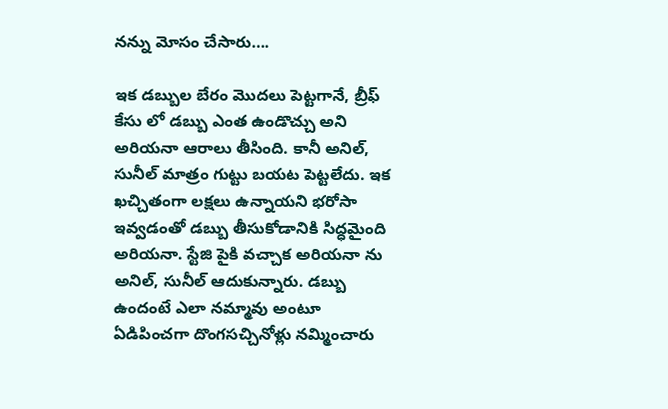నన్ను మోసం చేసారు….

ఇక డబ్బుల బేరం మొదలు పెట్టగానే, బ్రీఫ్ కేసు లో డబ్బు ఎంత ఉండొచ్చు అని అరియనా ఆరాలు తీసింది. కానీ అనిల్, సునీల్ మాత్రం గుట్టు బయట పెట్టలేదు. ఇక ఖచ్చితంగా లక్షలు ఉన్నాయని భరోసా ఇవ్వడంతో డబ్బు తీసుకోడానికి సిద్ధమైంది అరియనా. స్టేజి పైకి వచ్చాక అరియనా ను అనిల్, సునీల్ ఆదుకున్నారు. డబ్బు ఉందంటే ఎలా నమ్మావు అంటూ ఏడిపించగా దొంగసచ్చినోళ్లు నమ్మించారు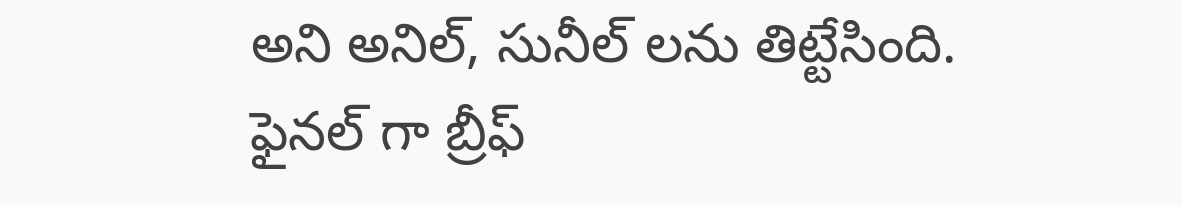అని అనిల్, సునీల్ లను తిట్టేసింది. ఫైనల్ గా బ్రీఫ్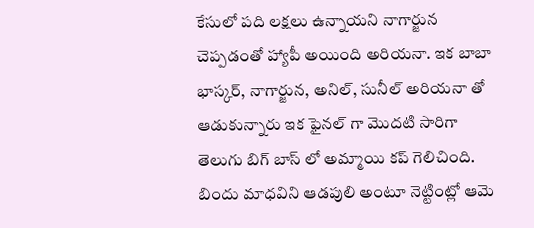కేసులో పది లక్షలు ఉన్నాయని నాగార్జున చెప్పడంతో హ్యాపీ అయింది అరియనా. ఇక బాబా భాస్కర్, నాగార్జున, అనిల్, సునీల్ అరియనా తో ఆడుకున్నారు ఇక ఫైనల్ గా మొదటి సారిగా తెలుగు బిగ్ బాస్ లో అమ్మాయి కప్ గెలిచింది. బిందు మాధవిని ఆడపులి అంటూ నెట్టింట్లో ఆమె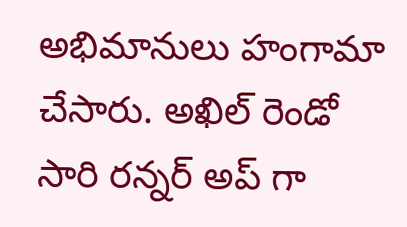అభిమానులు హంగామా చేసారు. అఖిల్ రెండో సారి రన్నర్ అప్ గా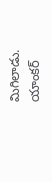మిగిలాడు. యాంకర్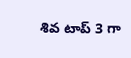శివ టాప్ 3 గా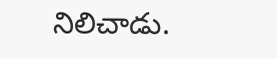నిలిచాడు.